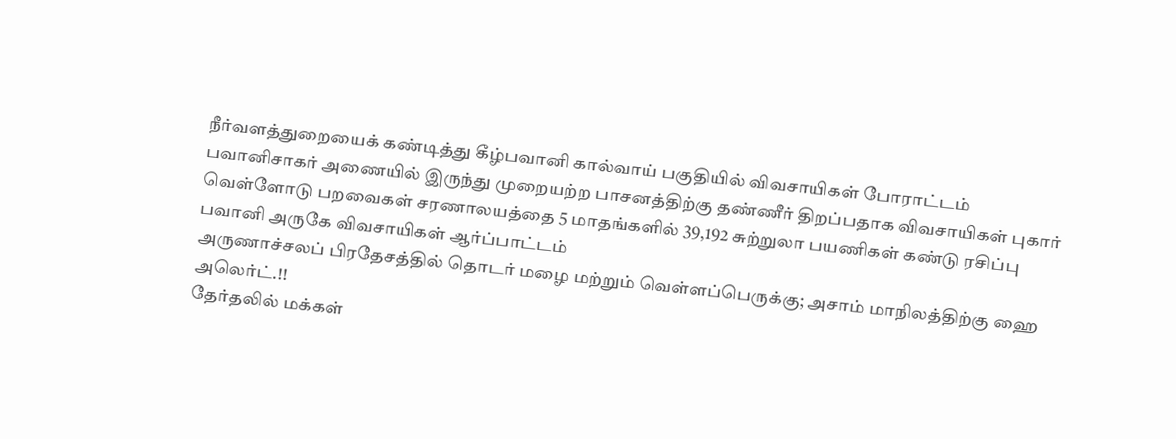நீர்வளத்துறையைக் கண்டித்து கீழ்பவானி கால்வாய் பகுதியில் விவசாயிகள் போராட்டம்
பவானிசாகர் அணையில் இருந்து முறையற்ற பாசனத்திற்கு தண்ணீர் திறப்பதாக விவசாயிகள் புகார்
வெள்ளோடு பறவைகள் சரணாலயத்தை 5 மாதங்களில் 39,192 சுற்றுலா பயணிகள் கண்டு ரசிப்பு
பவானி அருகே விவசாயிகள் ஆர்ப்பாட்டம்
அருணாச்சலப் பிரதேசத்தில் தொடர் மழை மற்றும் வெள்ளப்பெருக்கு; அசாம் மாநிலத்திற்கு ஹை அலெர்ட்.!!
தேர்தலில் மக்கள்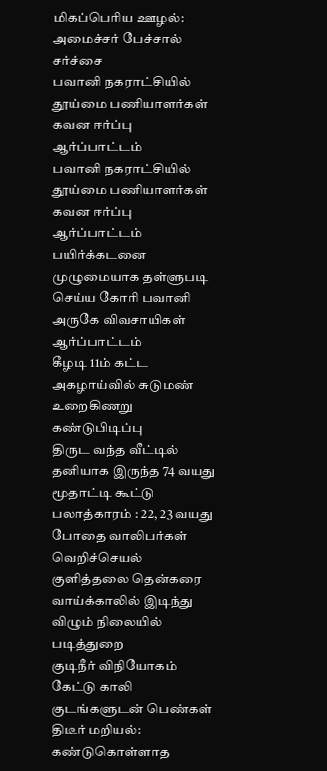மிகப்பெரிய ஊழல்: அமைச்சர் பேச்சால் சர்ச்சை
பவானி நகராட்சியில் தூய்மை பணியாளர்கள் கவன ஈர்ப்பு ஆர்ப்பாட்டம்
பவானி நகராட்சியில் தூய்மை பணியாளர்கள் கவன ஈர்ப்பு ஆர்ப்பாட்டம்
பயிர்க்கடனை முழுமையாக தள்ளுபடி செய்ய கோரி பவானி அருகே விவசாயிகள் ஆர்ப்பாட்டம்
கீழடி 11ம் கட்ட அகழாய்வில் சுடுமண் உறைகிணறு கண்டுபிடிப்பு
திருட வந்த வீட்டில் தனியாக இருந்த 74 வயது மூதாட்டி கூட்டு பலாத்காரம் : 22, 23 வயது போதை வாலிபர்கள் வெறிச்செயல்
குளித்தலை தென்கரை வாய்க்காலில் இடிந்து விழும் நிலையில் படித்துறை
குடிநீர் விநியோகம் கேட்டு காலி குடங்களுடன் பெண்கள் திடீர் மறியல்: கண்டுகொள்ளாத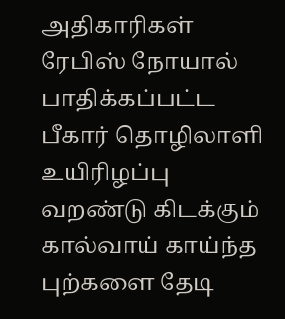அதிகாரிகள்
ரேபிஸ் நோயால் பாதிக்கப்பட்ட பீகார் தொழிலாளி உயிரிழப்பு
வறண்டு கிடக்கும் கால்வாய் காய்ந்த புற்களை தேடி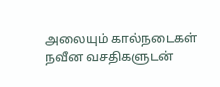அலையும் கால்நடைகள்
நவீன வசதிகளுடன்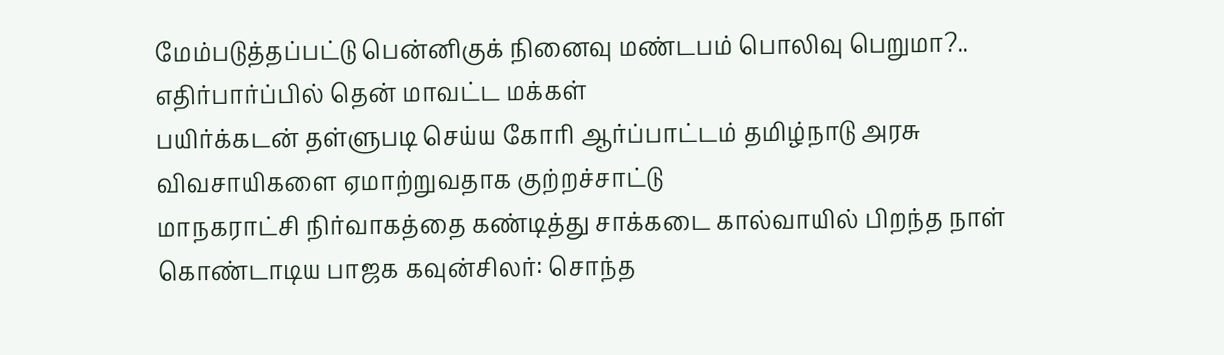மேம்படுத்தப்பட்டு பென்னிகுக் நினைவு மண்டபம் பொலிவு பெறுமா?.. எதிர்பார்ப்பில் தென் மாவட்ட மக்கள்
பயிர்க்கடன் தள்ளுபடி செய்ய கோரி ஆர்ப்பாட்டம் தமிழ்நாடு அரசு விவசாயிகளை ஏமாற்றுவதாக குற்றச்சாட்டு
மாநகராட்சி நிர்வாகத்தை கண்டித்து சாக்கடை கால்வாயில் பிறந்த நாள் கொண்டாடிய பாஜக கவுன்சிலர்: சொந்த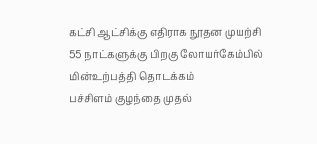கட்சி ஆட்சிக்கு எதிராக நூதன முயற்சி
55 நாட்களுக்கு பிறகு லோயர்கேம்பில் மின்உற்பத்தி தொடக்கம்
பச்சிளம் குழந்தை முதல்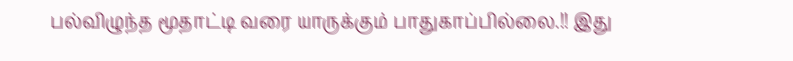பல்விழுந்த மூதாட்டி வரை யாருக்கும் பாதுகாப்பில்லை.!! இது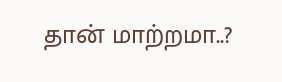தான் மாற்றமா..?